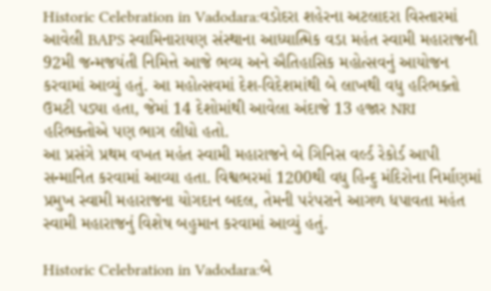Historic Celebration in Vadodara:વડોદરા શહેરના અટલાદરા વિસ્તારમાં આવેલી BAPS સ્વામિનારાયણ સંસ્થાના આધ્યાત્મિક વડા મહંત સ્વામી મહારાજની 92મી જન્મજયંતી નિમિત્તે આજે ભવ્ય અને ઐતિહાસિક મહોત્સવનું આયોજન કરવામાં આવ્યું હતું. આ મહોત્સવમાં દેશ-વિદેશમાંથી બે લાખથી વધુ હરિભક્તો ઉમટી પડ્યા હતા, જેમાં 14 દેશોમાંથી આવેલા અંદાજે 13 હજાર NRI હરિભક્તોએ પણ ભાગ લીધો હતો.
આ પ્રસંગે પ્રથમ વખત મહંત સ્વામી મહારાજને બે ગિનિસ વર્લ્ડ રેકોર્ડ આપી સન્માનિત કરવામાં આવ્યા હતા. વિશ્વભરમાં 1200થી વધુ હિન્દુ મંદિરોના નિર્માણમાં પ્રમુખ સ્વામી મહારાજના યોગદાન બદલ, તેમની પરંપરાને આગળ ધપાવતા મહંત સ્વામી મહારાજનું વિશેષ બહુમાન કરવામાં આવ્યું હતું.

Historic Celebration in Vadodara:બે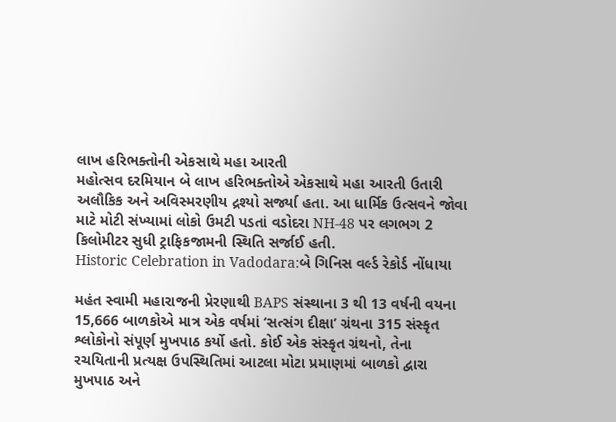લાખ હરિભક્તોની એકસાથે મહા આરતી
મહોત્સવ દરમિયાન બે લાખ હરિભક્તોએ એકસાથે મહા આરતી ઉતારી અલૌકિક અને અવિસ્મરણીય દ્રશ્યો સર્જ્યા હતા. આ ધાર્મિક ઉત્સવને જોવા માટે મોટી સંખ્યામાં લોકો ઉમટી પડતાં વડોદરા NH-48 પર લગભગ 2 કિલોમીટર સુધી ટ્રાફિકજામની સ્થિતિ સર્જાઈ હતી.
Historic Celebration in Vadodara:બે ગિનિસ વર્લ્ડ રેકોર્ડ નોંધાયા

મહંત સ્વામી મહારાજની પ્રેરણાથી BAPS સંસ્થાના 3 થી 13 વર્ષની વયના 15,666 બાળકોએ માત્ર એક વર્ષમાં ‘સત્સંગ દીક્ષા’ ગ્રંથના 315 સંસ્કૃત શ્લોકોનો સંપૂર્ણ મુખપાઠ કર્યો હતો. કોઈ એક સંસ્કૃત ગ્રંથનો, તેના રચયિતાની પ્રત્યક્ષ ઉપસ્થિતિમાં આટલા મોટા પ્રમાણમાં બાળકો દ્વારા મુખપાઠ અને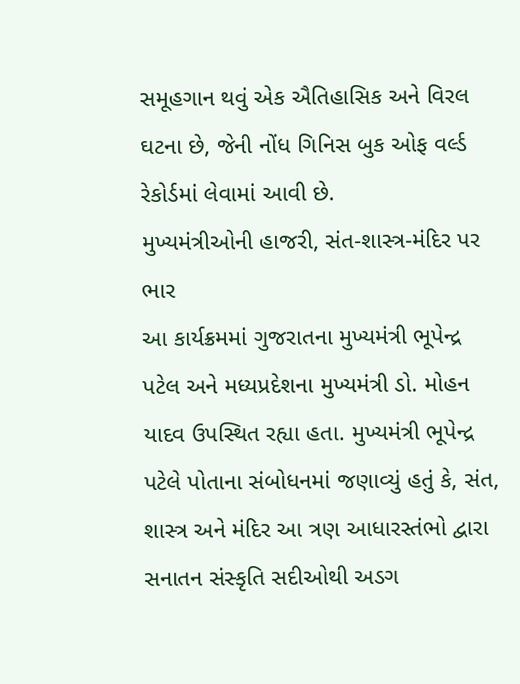સમૂહગાન થવું એક ઐતિહાસિક અને વિરલ ઘટના છે, જેની નોંધ ગિનિસ બુક ઓફ વર્લ્ડ રેકોર્ડમાં લેવામાં આવી છે.
મુખ્યમંત્રીઓની હાજરી, સંત-શાસ્ત્ર-મંદિર પર ભાર
આ કાર્યક્રમમાં ગુજરાતના મુખ્યમંત્રી ભૂપેન્દ્ર પટેલ અને મધ્યપ્રદેશના મુખ્યમંત્રી ડો. મોહન યાદવ ઉપસ્થિત રહ્યા હતા. મુખ્યમંત્રી ભૂપેન્દ્ર પટેલે પોતાના સંબોધનમાં જણાવ્યું હતું કે, સંત, શાસ્ત્ર અને મંદિર આ ત્રણ આધારસ્તંભો દ્વારા સનાતન સંસ્કૃતિ સદીઓથી અડગ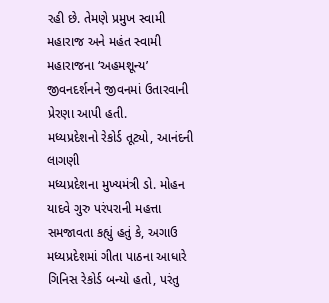રહી છે. તેમણે પ્રમુખ સ્વામી મહારાજ અને મહંત સ્વામી મહારાજના ‘અહમશૂન્ય’ જીવનદર્શનને જીવનમાં ઉતારવાની પ્રેરણા આપી હતી.
મધ્યપ્રદેશનો રેકોર્ડ તૂટ્યો, આનંદની લાગણી
મધ્યપ્રદેશના મુખ્યમંત્રી ડો. મોહન યાદવે ગુરુ પરંપરાની મહત્તા સમજાવતા કહ્યું હતું કે, અગાઉ મધ્યપ્રદેશમાં ગીતા પાઠના આધારે ગિનિસ રેકોર્ડ બન્યો હતો, પરંતુ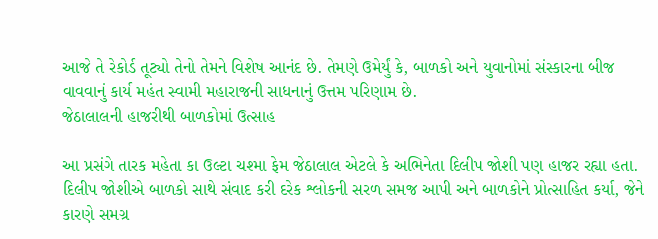આજે તે રેકોર્ડ તૂટ્યો તેનો તેમને વિશેષ આનંદ છે. તેમણે ઉમેર્યું કે, બાળકો અને યુવાનોમાં સંસ્કારના બીજ વાવવાનું કાર્ય મહંત સ્વામી મહારાજની સાધનાનું ઉત્તમ પરિણામ છે.
જેઠાલાલની હાજરીથી બાળકોમાં ઉત્સાહ

આ પ્રસંગે તારક મહેતા કા ઉલ્ટા ચશ્મા ફેમ જેઠાલાલ એટલે કે અભિનેતા દિલીપ જોશી પણ હાજર રહ્યા હતા. દિલીપ જોશીએ બાળકો સાથે સંવાદ કરી દરેક શ્લોકની સરળ સમજ આપી અને બાળકોને પ્રોત્સાહિત કર્યા, જેને કારણે સમગ્ર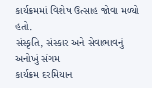કાર્યક્રમમાં વિશેષ ઉત્સાહ જોવા મળ્યો હતો.
સંસ્કૃતિ, સંસ્કાર અને સેવાભાવનું અનોખું સંગમ
કાર્યક્રમ દરમિયાન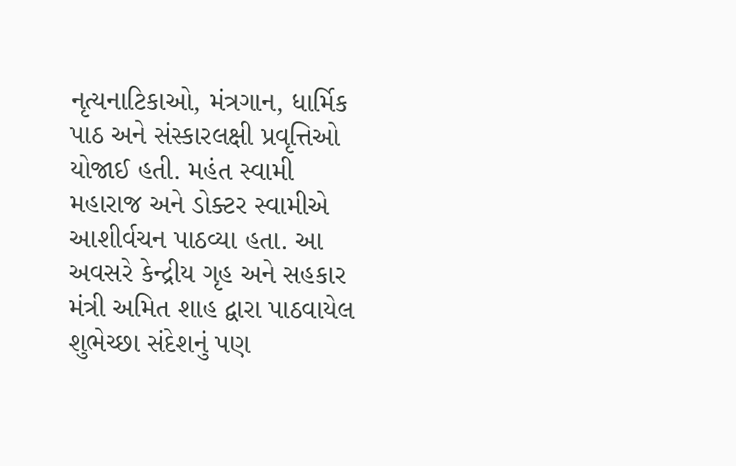નૃત્યનાટિકાઓ, મંત્રગાન, ધાર્મિક પાઠ અને સંસ્કારલક્ષી પ્રવૃત્તિઓ યોજાઈ હતી. મહંત સ્વામી મહારાજ અને ડોક્ટર સ્વામીએ આશીર્વચન પાઠવ્યા હતા. આ અવસરે કેન્દ્રીય ગૃહ અને સહકાર મંત્રી અમિત શાહ દ્વારા પાઠવાયેલ શુભેચ્છા સંદેશનું પણ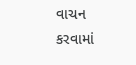વાચન કરવામાં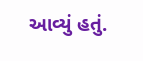આવ્યું હતું.